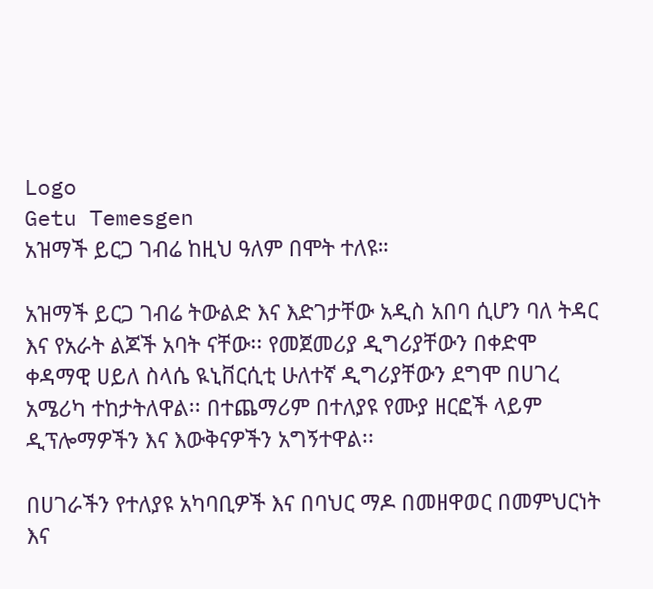Logo
Getu Temesgen
አዝማች ይርጋ ገብሬ ከዚህ ዓለም በሞት ተለዩ።

አዝማች ይርጋ ገብሬ ትውልድ እና እድገታቸው አዲስ አበባ ሲሆን ባለ ትዳር እና የአራት ልጆች አባት ናቸው፡፡ የመጀመሪያ ዲግሪያቸውን በቀድሞ ቀዳማዊ ሀይለ ስላሴ ዪኒቨርሲቲ ሁለተኛ ዲግሪያቸውን ደግሞ በሀገረ አሜሪካ ተከታትለዋል፡፡ በተጨማሪም በተለያዩ የሙያ ዘርፎች ላይም ዲፕሎማዎችን እና እውቅናዎችን አግኝተዋል፡፡

በሀገራችን የተለያዩ አካባቢዎች እና በባህር ማዶ በመዘዋወር በመምህርነት እና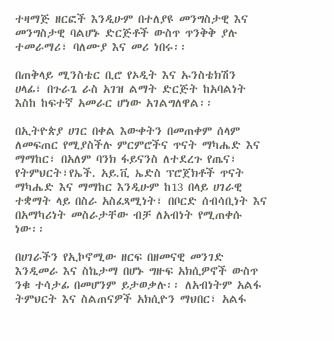ተዛማጅ ዘርፎች እንዲሁም በተለያዩ መንግስታዊ እና መንግስታዊ ባልሆኑ ድርጅቶች ውስጥ ጥንቅቅ ያሉ ተመራማሪ፣ ባለሙያ እና መሪ ነበሩ፡፡

በጠቅላይ ሚንስቴር ቢሮ የኦዲት እና ኡንስቴክሽን ሀላፊ፣ በጉራጌ ራስ አገዝ ልማት ድርጅት ከአባልነት እስከ ከፍተኛ አመራር ሆነው አገልግለዋል፡፡

በኢትዮጵያ ሀገር በቀል እውቀትን በመጠቀም ሰላም ለመፍጠር የሚያስችሉ ምርምሮችና ጥናት ማካሔድ እና ማማከር፣ በአለም ባንክ ፋይናንስ ለተደረጉ የጤና፣ የትምህርት፣የኤች. አይ.ቪ ኤድስ ፕሮጀክቶች ጥናት ማካሔድ እና ማማከር እንዲሁም ከ13 በላይ ሀገራዊ ተቋማት ላይ በስራ አስፈጻሚነት፣ በቦርድ ሰብሳቢነት እና በአማካሪነት መስራታቸው ብቻ ለአብነት የሚጠቀሱ ነው፡፡

በሀገራችን የኢኮኖሚው ዘርፍ በዘመናዊ መንገድ እንዲመራ እና ስኬታማ በሆኑ ግዙፍ አክሲዎኖች ውስጥ ንቁ ተሳታፊ በመሆንም ይታወቃሉ፡፡ ለአብነትም አልፋ ትምህርት እና ስልጠናዎች አክሲዮን ማህበር፣ አልፋ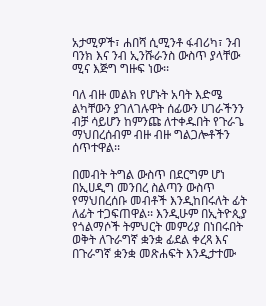አታሚዎች፣ ሐበሻ ሲሚንቶ ፋብሪካ፣ ንብ ባንክ እና ንብ ኢንሹራንስ ውስጥ ያላቸው ሚና እጅግ ግዙፍ ነው፡፡

ባለ ብዙ መልክ የሆኑት አባት እድሜ ልካቸውን ያገለገሉዋት ሰፊውን ሀገራችንን ብቻ ሳይሆን ከምንጩ ለተቀዱበት የጉራጌ ማህበረሰብም ብዙ ብዙ ግልጋሎቶችን ሰጥተዋል፡፡

በመብት ትግል ውስጥ በደርግም ሆነ በኢሀዲግ መንበረ ስልጣን ውስጥ የማህበረሰቡ መብቶች እንዲከበሩለት ፊት ለፊት ተጋፍጠዋል፡፡ እንዲሁም በኢትዮጲያ የጎልማሶች ትምህርት መምሪያ በነበሩበት ወቅት ለጉራግኛ ቋንቋ ፊደል ቀረጻ እና በጉራግኛ ቋንቋ መጽሐፍት እንዲታተሙ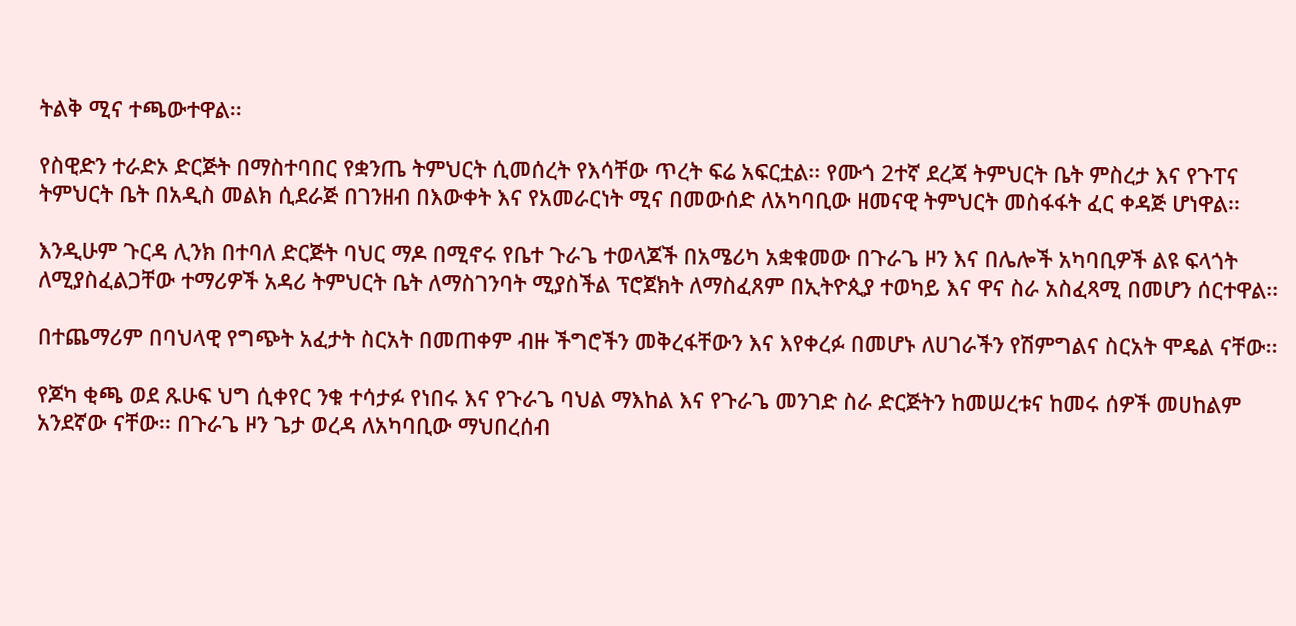ትልቅ ሚና ተጫውተዋል፡፡

የስዊድን ተራድኦ ድርጅት በማስተባበር የቋንጤ ትምህርት ሲመሰረት የእሳቸው ጥረት ፍሬ አፍርቷል፡፡ የሙጎ 2ተኛ ደረጃ ትምህርት ቤት ምስረታ እና የጉፐና ትምህርት ቤት በአዲስ መልክ ሲደራጅ በገንዘብ በእውቀት እና የአመራርነት ሚና በመውሰድ ለአካባቢው ዘመናዊ ትምህርት መስፋፋት ፈር ቀዳጅ ሆነዋል፡፡

እንዲሁም ጉርዳ ሊንክ በተባለ ድርጅት ባህር ማዶ በሚኖሩ የቤተ ጉራጌ ተወላጆች በአሜሪካ አቋቁመው በጉራጌ ዞን እና በሌሎች አካባቢዎች ልዩ ፍላጎት ለሚያስፈልጋቸው ተማሪዎች አዳሪ ትምህርት ቤት ለማስገንባት ሚያስችል ፕሮጀክት ለማስፈጸም በኢትዮጲያ ተወካይ እና ዋና ስራ አስፈጻሚ በመሆን ሰርተዋል፡፡

በተጨማሪም በባህላዊ የግጭት አፈታት ስርአት በመጠቀም ብዙ ችግሮችን መቅረፋቸውን እና እየቀረፉ በመሆኑ ለሀገራችን የሽምግልና ስርአት ሞዴል ናቸው፡፡

የጆካ ቂጫ ወደ ጹሁፍ ህግ ሲቀየር ንቁ ተሳታፉ የነበሩ እና የጉራጌ ባህል ማእከል እና የጉራጌ መንገድ ስራ ድርጅትን ከመሠረቱና ከመሩ ሰዎች መሀከልም አንደኛው ናቸው፡፡ በጉራጌ ዞን ጌታ ወረዳ ለአካባቢው ማህበረሰብ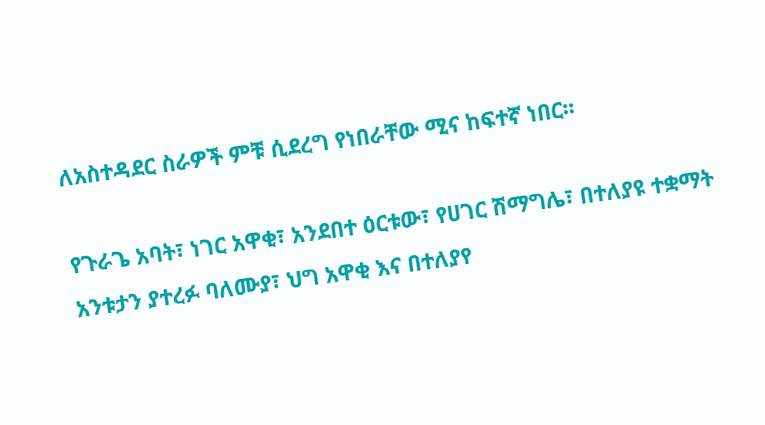ለአስተዳደር ስራዎች ምቹ ሲደረግ የነበራቸው ሚና ከፍተኛ ነበር፡፡

የጉራጌ አባት፣ ነገር አዋቂ፣ አንደበተ ዕርቱው፣ የሀገር ሽማግሌ፣ በተለያዩ ተቋማት አንቱታን ያተረፉ ባለሙያ፣ ህግ አዋቂ እና በተለያየ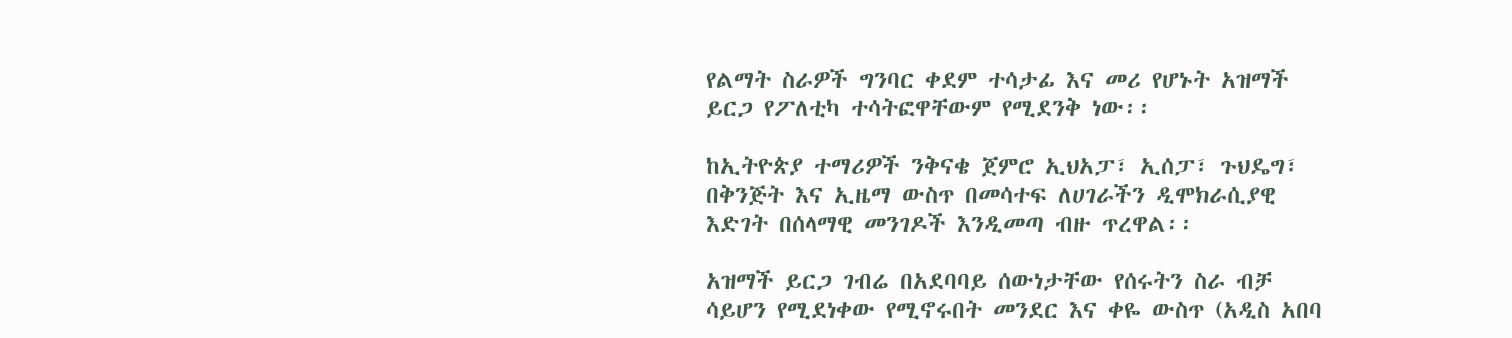የልማት ስራዎች ግንባር ቀደም ተሳታፊ እና መሪ የሆኑት አዝማች ይርጋ የፖለቲካ ተሳትፎዋቸውም የሚደንቅ ነው፡፡

ከኢትዮጵያ ተማሪዎች ንቅናቄ ጀምሮ ኢህአፓ፣ ኢሰፓ፣ ጉህዴግ፣ በቅንጅት እና ኢዜማ ውስጥ በመሳተፍ ለሀገራችን ዲሞክራሲያዊ እድገት በሰላማዊ መንገዶች እንዲመጣ ብዙ ጥረዋል፡፡

አዝማች ይርጋ ገብሬ በአደባባይ ሰውነታቸው የሰሩትን ስራ ብቻ ሳይሆን የሚደነቀው የሚኖሩበት መንደር እና ቀዬ ውስጥ (አዲስ አበባ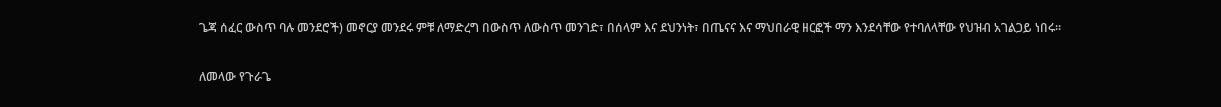ጌጃ ሰፈር ውስጥ ባሉ መንደሮች) መኖርያ መንደሩ ምቹ ለማድረግ በውስጥ ለውስጥ መንገድ፣ በሰላም እና ደህንነት፣ በጤናና እና ማህበራዊ ዘርፎች ማን እንደሳቸው የተባለላቸው የህዝብ አገልጋይ ነበሩ፡፡

ለመላው የጉራጌ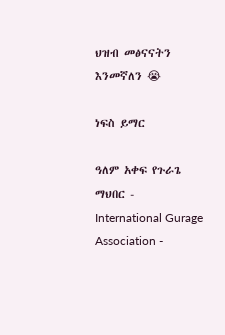ህዝብ መፅናናትን እንመኛለን 😭

ነፍስ ይማር

ዓለም አቀፍ የጉራጌ ማህበር - International Gurage Association -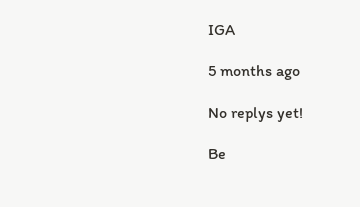IGA

5 months ago

No replys yet!

Be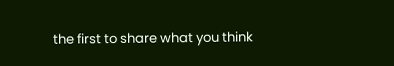the first to share what you think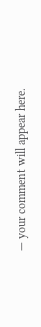— your comment will appear here.